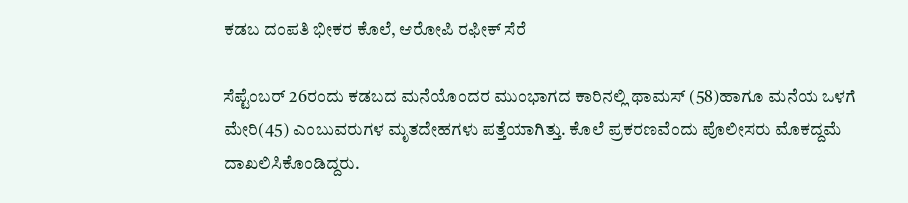ಕಡಬ ದಂಪತಿ ಭೀಕರ ಕೊಲೆ, ಆರೋಪಿ ರಫೀಕ್ ಸೆರೆ

ಸೆಪ್ಟೆಂಬರ್ 26ರಂದು ಕಡಬದ ಮನೆಯೊಂದರ ಮುಂಭಾಗದ ಕಾರಿನಲ್ಲಿ ಥಾಮಸ್ (58)ಹಾಗೂ ಮನೆಯ ಒಳಗೆ ಮೇರಿ(45) ಎಂಬುವರುಗಳ ಮೃತದೇಹಗಳು ಪತ್ತೆಯಾಗಿತ್ತು. ಕೊಲೆ ಪ್ರಕರಣವೆಂದು ಪೊಲೀಸರು ಮೊಕದ್ದಮೆ ದಾಖಲಿಸಿಕೊಂಡಿದ್ದರು.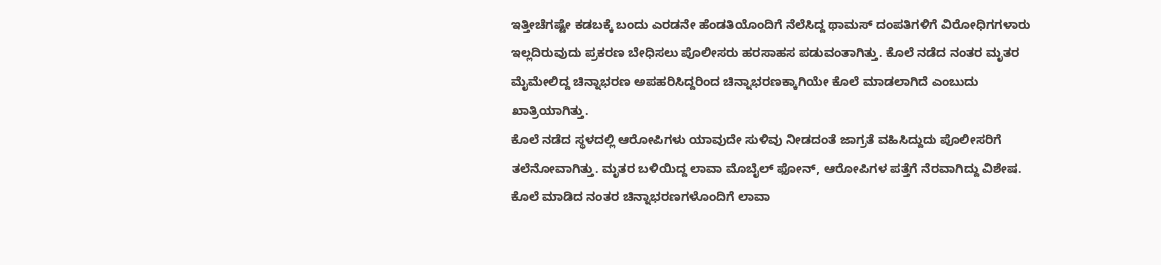ಇತ್ತೀಚೆಗಷ್ಟೇ ಕಡಬಕ್ಕೆ ಬಂದು ಎರಡನೇ ಹೆಂಡತಿಯೊಂದಿಗೆ ನೆಲೆಸಿದ್ದ ಥಾಮಸ್ ದಂಪತಿಗಳಿಗೆ ವಿರೋಧಿಗಗಳಾರು ಇಲ್ಲದಿರುವುದು ಪ್ರಕರಣ ಬೇಧಿಸಲು ಪೊಲೀಸರು ಹರಸಾಹಸ ಪಡುವಂತಾಗಿತ್ತು. ಕೊಲೆ ನಡೆದ ನಂತರ ಮೃತರ ಮೈಮೇಲಿದ್ದ ಚಿನ್ನಾಭರಣ ಅಪಹರಿಸಿದ್ದರಿಂದ ಚಿನ್ನಾಭರಣಕ್ಕಾಗಿಯೇ ಕೊಲೆ ಮಾಡಲಾಗಿದೆ ಎಂಬುದು ಖಾತ್ರಿಯಾಗಿತ್ತು.
ಕೊಲೆ ನಡೆದ ಸ್ಥಳದಲ್ಲಿ ಆರೋಪಿಗಳು ಯಾವುದೇ ಸುಳಿವು ನೀಡದಂತೆ ಜಾಗ್ರತೆ ವಹಿಸಿದ್ದುದು ಪೊಲೀಸರಿಗೆ ತಲೆನೋವಾಗಿತ್ತು. ಮೃತರ ಬಳಿಯಿದ್ದ ಲಾವಾ ಮೊಬೈಲ್ ಫೋನ್, ಆರೋಪಿಗಳ ಪತ್ತೆಗೆ ನೆರವಾಗಿದ್ದು ವಿಶೇಷ. ಕೊಲೆ ಮಾಡಿದ ನಂತರ ಚಿನ್ನಾಭರಣಗಳೊಂದಿಗೆ ಲಾವಾ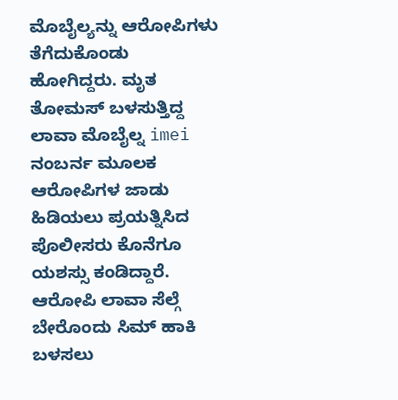ಮೊಬೈಲ್ಯನ್ನು ಆರೋಪಿಗಳು ತೆಗೆದುಕೊಂಡು ಹೋಗಿದ್ದರು. ಮೃತ ತೋಮಸ್ ಬಳಸುತ್ತಿದ್ದ ಲಾವಾ ಮೊಬೈಲ್ನ imei ನಂಬರ್ನ ಮೂಲಕ ಆರೋಪಿಗಳ ಜಾಡು ಹಿಡಿಯಲು ಪ್ರಯತ್ನಿಸಿದ ಪೊಲೀಸರು ಕೊನೆಗೂ ಯಶಸ್ಸು ಕಂಡಿದ್ದಾರೆ.
ಆರೋಪಿ ಲಾವಾ ಸೆಲ್ಗೆ ಬೇರೊಂದು ಸಿಮ್ ಹಾಕಿ ಬಳಸಲು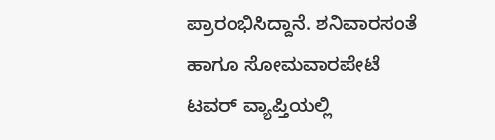ಪ್ರಾರಂಭಿಸಿದ್ದಾನೆ. ಶನಿವಾರಸಂತೆ ಹಾಗೂ ಸೋಮವಾರಪೇಟೆ ಟವರ್ ವ್ಯಾಪ್ತಿಯಲ್ಲಿ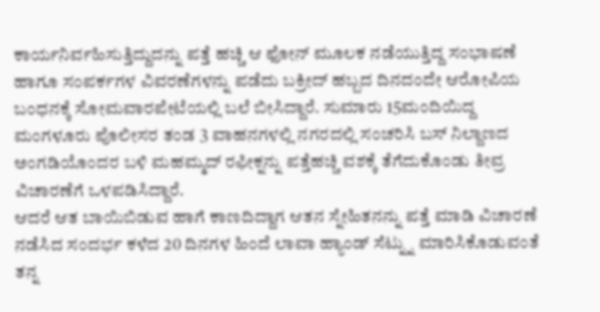ಕಾರ್ಯನಿರ್ವಹಿಸುತ್ತಿದ್ದುದನ್ನು ಪತ್ತೆ ಹಚ್ಚಿ ಆ ಫೋನ್ ಮೂಲಕ ನಡೆಯುತ್ತಿದ್ದ ಸಂಭಾಷಣೆ ಹಾಗೂ ಸಂಪರ್ಕಗಳ ವಿವರಣೆಗಳನ್ನು ಪಡೆದು ಬಕ್ರೀದ್ ಹಬ್ಬದ ದಿನದಂದೇ ಆರೋಪಿಯ ಬಂಧನಕ್ಕೆ ಸೋಮವಾರಪೇಟೆಯಲ್ಲಿ ಬಲೆ ಬೀಸಿದ್ದಾರೆ. ಸುಮಾರು 15ಮಂದಿಯಿದ್ದ ಮಂಗಳೂರು ಪೊಲೀಸರ ತಂಡ 3 ವಾಹನಗಳಲ್ಲಿ ನಗರದಲ್ಲಿ ಸಂಚರಿಸಿ ಬಸ್ ನಿಲ್ದಾಣದ ಅಂಗಡಿಯೊಂದರ ಬಳಿ ಮಹಮ್ಮದ್ ರಫೀಕ್ನನ್ನು ಪತ್ತೆಹಚ್ಚಿ ವಶಕ್ಕೆ ತೆಗೆದುಕೊಂಡು ತೀವ್ರ ವಿಚಾರಣೆಗೆ ಒಳಪಡಿಸಿದ್ದಾರೆ.
ಆದರೆ ಆತ ಬಾಯಿಬಿಡುವ ಹಾಗೆ ಕಾಣದಿದ್ದಾಗ ಆತನ ಸ್ನೇಹಿತನನ್ನು ಪತ್ತೆ ಮಾಡಿ ವಿಚಾರಣೆ ನಡೆಸಿದ ಸಂದರ್ಭ ಕಳೆದ 20 ದಿನಗಳ ಹಿಂದೆ ಲಾವಾ ಹ್ಯಾಂಡ್ ಸೆಟ್ನ್ನು ಮಾರಿಸಿಕೊಡುವಂತೆ ತನ್ನ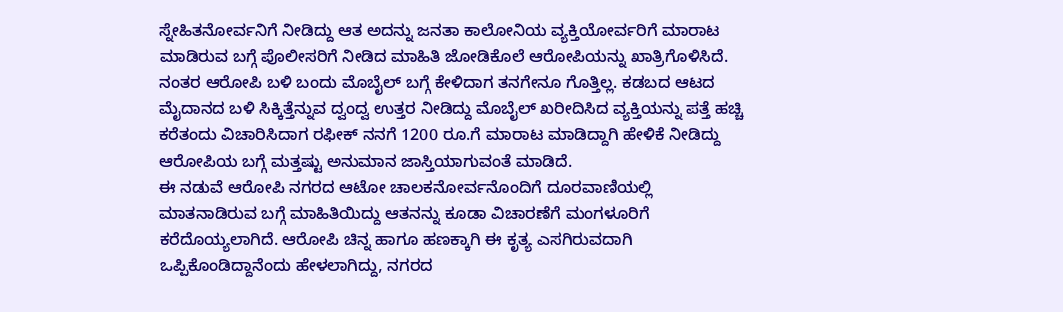ಸ್ನೇಹಿತನೋರ್ವನಿಗೆ ನೀಡಿದ್ದು ಆತ ಅದನ್ನು ಜನತಾ ಕಾಲೋನಿಯ ವ್ಯಕ್ತಿಯೋರ್ವರಿಗೆ ಮಾರಾಟ ಮಾಡಿರುವ ಬಗ್ಗೆ ಪೊಲೀಸರಿಗೆ ನೀಡಿದ ಮಾಹಿತಿ ಜೋಡಿಕೊಲೆ ಆರೋಪಿಯನ್ನು ಖಾತ್ರಿಗೊಳಿಸಿದೆ.
ನಂತರ ಆರೋಪಿ ಬಳಿ ಬಂದು ಮೊಬೈಲ್ ಬಗ್ಗೆ ಕೇಳಿದಾಗ ತನಗೇನೂ ಗೊತ್ತಿಲ್ಲ. ಕಡಬದ ಆಟದ ಮೈದಾನದ ಬಳಿ ಸಿಕ್ಕಿತ್ತೆನ್ನುವ ದ್ವಂದ್ವ ಉತ್ತರ ನೀಡಿದ್ದು ಮೊಬೈಲ್ ಖರೀದಿಸಿದ ವ್ಯಕ್ತಿಯನ್ನು ಪತ್ತೆ ಹಚ್ಚಿ ಕರೆತಂದು ವಿಚಾರಿಸಿದಾಗ ರಫೀಕ್ ನನಗೆ 1200 ರೂ.ಗೆ ಮಾರಾಟ ಮಾಡಿದ್ದಾಗಿ ಹೇಳಿಕೆ ನೀಡಿದ್ದು ಆರೋಪಿಯ ಬಗ್ಗೆ ಮತ್ತಷ್ಟು ಅನುಮಾನ ಜಾಸ್ತಿಯಾಗುವಂತೆ ಮಾಡಿದೆ.
ಈ ನಡುವೆ ಆರೋಪಿ ನಗರದ ಆಟೋ ಚಾಲಕನೋರ್ವನೊಂದಿಗೆ ದೂರವಾಣಿಯಲ್ಲಿ ಮಾತನಾಡಿರುವ ಬಗ್ಗೆ ಮಾಹಿತಿಯಿದ್ದು ಆತನನ್ನು ಕೂಡಾ ವಿಚಾರಣೆಗೆ ಮಂಗಳೂರಿಗೆ ಕರೆದೊಯ್ಯಲಾಗಿದೆ. ಆರೋಪಿ ಚಿನ್ನ ಹಾಗೂ ಹಣಕ್ಕಾಗಿ ಈ ಕೃತ್ಯ ಎಸಗಿರುವದಾಗಿ ಒಪ್ಪಿಕೊಂಡಿದ್ದಾನೆಂದು ಹೇಳಲಾಗಿದ್ದು, ನಗರದ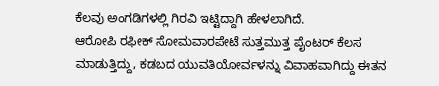ಕೆಲವು ಅಂಗಡಿಗಳಲ್ಲಿ ಗಿರವಿ ಇಟ್ಟಿದ್ದಾಗಿ ಹೇಳಲಾಗಿದೆ.
ಆರೋಪಿ ರಫೀಕ್ ಸೋಮವಾರಪೇಟೆ ಸುತ್ತಮುತ್ತ ಪೈಂಟರ್ ಕೆಲಸ ಮಾಡುತ್ತಿದ್ದು, ಕಡಬದ ಯುವತಿಯೋರ್ವಳನ್ನು ವಿವಾಹವಾಗಿದ್ದು ಈತನ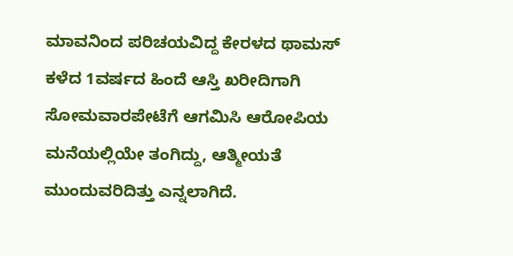ಮಾವನಿಂದ ಪರಿಚಯವಿದ್ದ ಕೇರಳದ ಥಾಮಸ್ ಕಳೆದ 1ವರ್ಷದ ಹಿಂದೆ ಆಸ್ತಿ ಖರೀದಿಗಾಗಿ ಸೋಮವಾರಪೇಟೆಗೆ ಆಗಮಿಸಿ ಆರೋಪಿಯ ಮನೆಯಲ್ಲಿಯೇ ತಂಗಿದ್ದು, ಆತ್ಮೀಯತೆ ಮುಂದುವರಿದಿತ್ತು ಎನ್ನಲಾಗಿದೆ.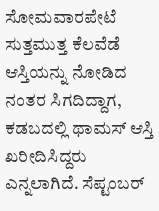ಸೋಮವಾರಪೇಟೆ ಸುತ್ತಮುತ್ತ ಕೆಲವೆಡೆ ಆಸ್ತಿಯನ್ನು ನೋಡಿದ ನಂತರ ಸಿಗದಿದ್ದಾಗ, ಕಡಬದಲ್ಲಿ ಥಾಮಸ್ ಆಸ್ತಿ ಖರೀದಿಸಿದ್ದರು ಎನ್ನಲಾಗಿದೆ. ಸೆಪ್ಟಂಬರ್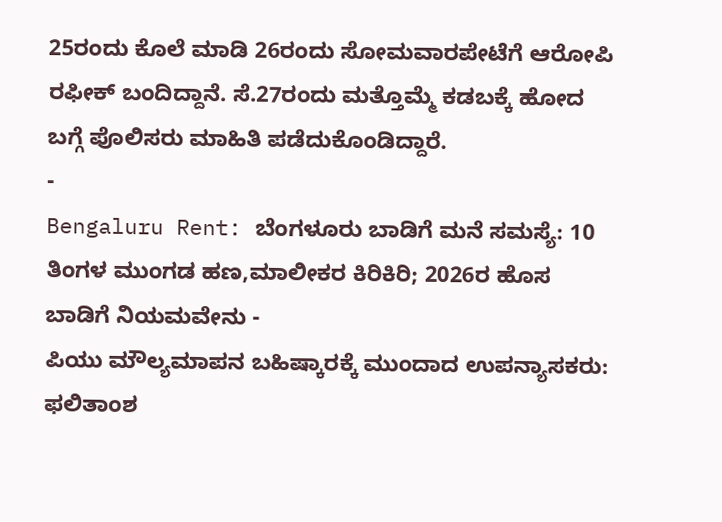25ರಂದು ಕೊಲೆ ಮಾಡಿ 26ರಂದು ಸೋಮವಾರಪೇಟೆಗೆ ಆರೋಪಿ ರಫೀಕ್ ಬಂದಿದ್ದಾನೆ. ಸೆ.27ರಂದು ಮತ್ತೊಮ್ಮೆ ಕಡಬಕ್ಕೆ ಹೋದ ಬಗ್ಗೆ ಪೊಲಿಸರು ಮಾಹಿತಿ ಪಡೆದುಕೊಂಡಿದ್ದಾರೆ.
-
Bengaluru Rent: ಬೆಂಗಳೂರು ಬಾಡಿಗೆ ಮನೆ ಸಮಸ್ಯೆ: 10 ತಿಂಗಳ ಮುಂಗಡ ಹಣ,ಮಾಲೀಕರ ಕಿರಿಕಿರಿ; 2026ರ ಹೊಸ ಬಾಡಿಗೆ ನಿಯಮವೇನು -
ಪಿಯು ಮೌಲ್ಯಮಾಪನ ಬಹಿಷ್ಕಾರಕ್ಕೆ ಮುಂದಾದ ಉಪನ್ಯಾಸಕರು: ಫಲಿತಾಂಶ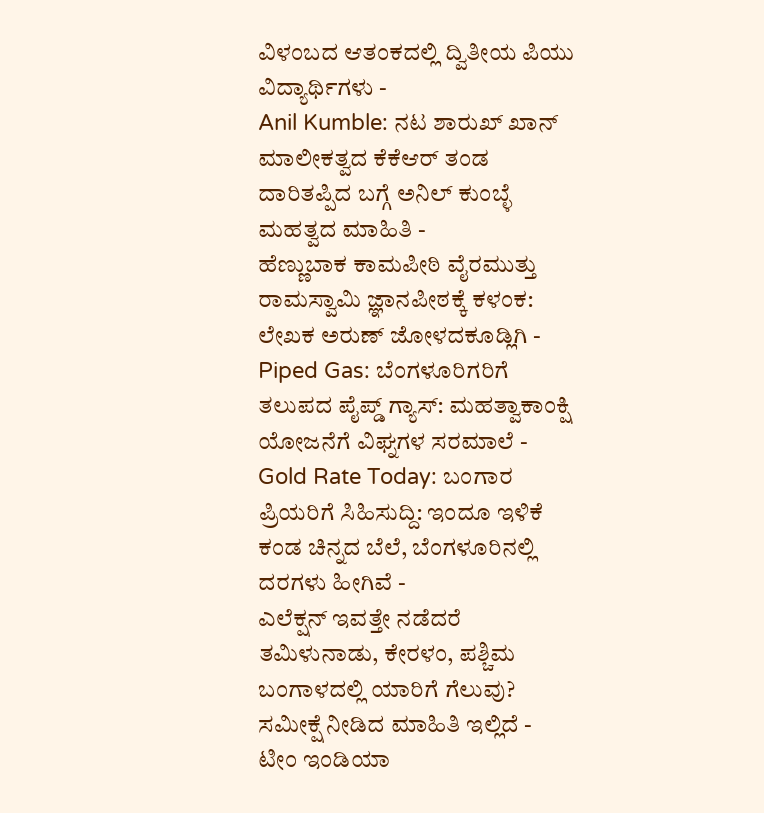ವಿಳಂಬದ ಆತಂಕದಲ್ಲಿ ದ್ವಿತೀಯ ಪಿಯು ವಿದ್ಯಾರ್ಥಿಗಳು -
Anil Kumble: ನಟ ಶಾರುಖ್ ಖಾನ್ ಮಾಲೀಕತ್ವದ ಕೆಕೆಆರ್ ತಂಡ ದಾರಿತಪ್ಪಿದ ಬಗ್ಗೆ ಅನಿಲ್ ಕುಂಬ್ಳೆ ಮಹತ್ವದ ಮಾಹಿತಿ -
ಹೆಣ್ಣುಬಾಕ ಕಾಮಪೀಠಿ ವೈರಮುತ್ತು ರಾಮಸ್ವಾಮಿ ಜ್ಞಾನಪೀಠಕ್ಕೆ ಕಳಂಕ: ಲೇಖಕ ಅರುಣ್ ಜೋಳದಕೂಡ್ಲಿಗಿ -
Piped Gas: ಬೆಂಗಳೂರಿಗರಿಗೆ ತಲುಪದ ಪೈಪ್ಡ್ ಗ್ಯಾಸ್: ಮಹತ್ವಾಕಾಂಕ್ಷಿ ಯೋಜನೆಗೆ ವಿಘ್ನಗಳ ಸರಮಾಲೆ -
Gold Rate Today: ಬಂಗಾರ ಪ್ರಿಯರಿಗೆ ಸಿಹಿಸುದ್ದಿ: ಇಂದೂ ಇಳಿಕೆ ಕಂಡ ಚಿನ್ನದ ಬೆಲೆ, ಬೆಂಗಳೂರಿನಲ್ಲಿ ದರಗಳು ಹೀಗಿವೆ -
ಎಲೆಕ್ಷನ್ ಇವತ್ತೇ ನಡೆದರೆ ತಮಿಳುನಾಡು, ಕೇರಳಂ, ಪಶ್ಚಿಮ ಬಂಗಾಳದಲ್ಲಿ ಯಾರಿಗೆ ಗೆಲುವು? ಸಮೀಕ್ಷೆ ನೀಡಿದ ಮಾಹಿತಿ ಇಲ್ಲಿದೆ -
ಟೀಂ ಇಂಡಿಯಾ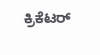ಕ್ರಿಕೆಟರ್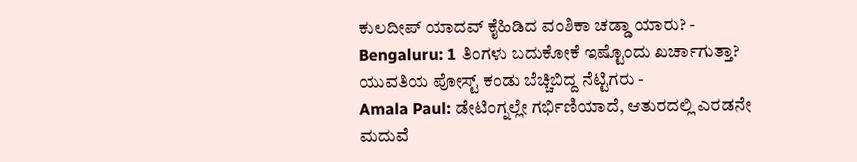ಕುಲದೀಪ್ ಯಾದವ್ ಕೈಹಿಡಿದ ವಂಶಿಕಾ ಚಡ್ಡಾ ಯಾರು? -
Bengaluru: 1 ತಿಂಗಳು ಬದುಕೋಕೆ ಇಷ್ಟೊಂದು ಖರ್ಚಾಗುತ್ತಾ? ಯುವತಿಯ ಪೋಸ್ಟ್ ಕಂಡು ಬೆಚ್ಚಿಬಿದ್ದ ನೆಟ್ಟಿಗರು -
Amala Paul: ಡೇಟಿಂಗ್ನಲ್ಲೇ ಗರ್ಭಿಣಿಯಾದೆ, ಆತುರದಲ್ಲಿ ಎರಡನೇ ಮದುವೆ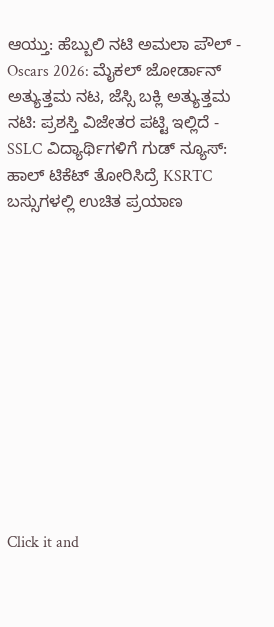ಆಯ್ತು: ಹೆಬ್ಬುಲಿ ನಟಿ ಅಮಲಾ ಪೌಲ್ -
Oscars 2026: ಮೈಕಲ್ ಜೋರ್ಡಾನ್ ಅತ್ಯುತ್ತಮ ನಟ, ಜೆಸ್ಸಿ ಬಕ್ಲಿ ಅತ್ಯುತ್ತಮ ನಟಿ: ಪ್ರಶಸ್ತಿ ವಿಜೇತರ ಪಟ್ಟಿ ಇಲ್ಲಿದೆ -
SSLC ವಿದ್ಯಾರ್ಥಿಗಳಿಗೆ ಗುಡ್ ನ್ಯೂಸ್: ಹಾಲ್ ಟಿಕೆಟ್ ತೋರಿಸಿದ್ರೆ KSRTC ಬಸ್ಸುಗಳಲ್ಲಿ ಉಚಿತ ಪ್ರಯಾಣ












Click it and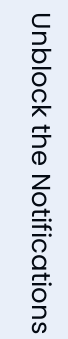Unblock the Notifications